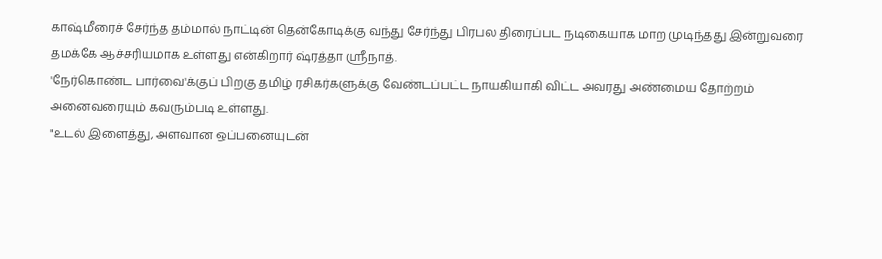காஷ்மீரைச் சேர்ந்த தம்மால் நாட்டின் தென்கோடிக்கு வந்து சேர்ந்து பிரபல திரைப்பட நடிகையாக மாற முடிந்தது இன்றுவரை தமக்கே ஆச்சரியமாக உள்ளது என்கிறார் ஷ்ரத்தா ஸ்ரீநாத்.
'நேர்கொண்ட பார்வை'க்குப் பிறகு தமிழ் ரசிகர்களுக்கு வேண்டப்பட்ட நாயகியாகி விட்ட அவரது அண்மைய தோற்றம் அனைவரையும் கவரும்படி உள்ளது.
"உடல் இளைத்து, அளவான ஒப்பனையுடன்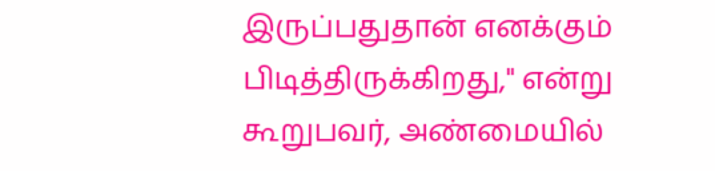இருப்பதுதான் எனக்கும் பிடித்திருக்கிறது," என்று கூறுபவர், அண்மையில்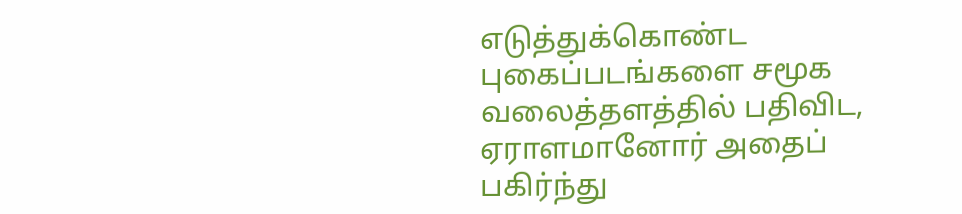எடுத்துக்கொண்ட புகைப்படங்களை சமூக வலைத்தளத்தில் பதிவிட, ஏராளமானோர் அதைப் பகிர்ந்து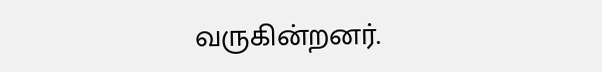வருகின்றனர்.